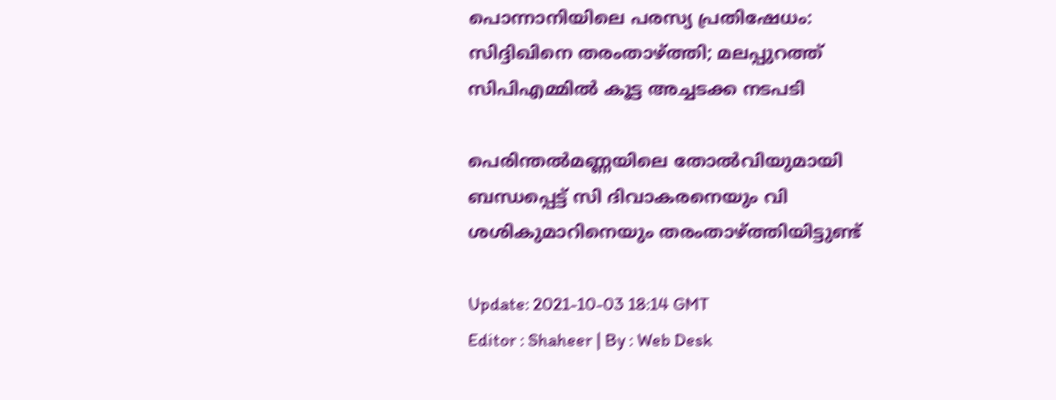പൊന്നാനിയിലെ പരസ്യ പ്രതിഷേധം: സിദ്ദിഖിനെ തരംതാഴ്ത്തി; മലപ്പുറത്ത് സിപിഎമ്മിൽ കൂട്ട അച്ചടക്ക നടപടി

പെരിന്തൽമണ്ണയിലെ തോൽവിയുമായി ബന്ധപ്പെട്ട് സി ദിവാകരനെയും വി ശശികുമാറിനെയും തരംതാഴ്ത്തിയിട്ടുണ്ട്

Update: 2021-10-03 18:14 GMT
Editor : Shaheer | By : Web Desk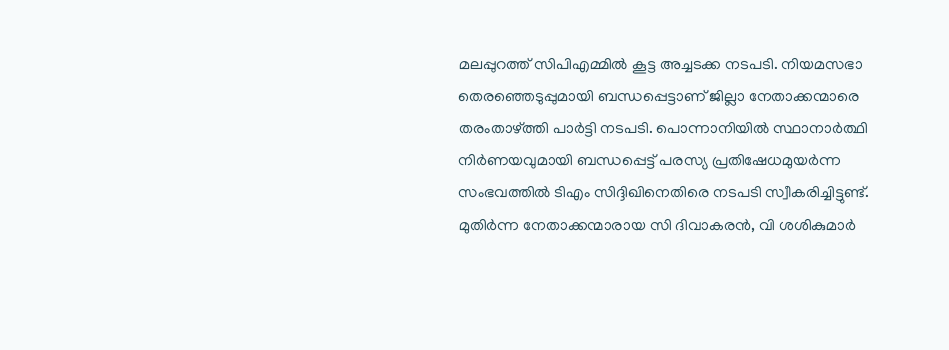മലപ്പുറത്ത് സിപിഎമ്മിൽ കൂട്ട അച്ചടക്ക നടപടി. നിയമസഭാ തെരഞ്ഞെടുപ്പുമായി ബന്ധപ്പെട്ടാണ് ജില്ലാ നേതാക്കന്മാരെ തരംതാഴ്ത്തി പാർട്ടി നടപടി. പൊന്നാനിയിൽ സ്ഥാനാർത്ഥി നിർണയവുമായി ബന്ധപ്പെട്ട് പരസ്യ പ്രതിഷേധമുയർന്ന സംഭവത്തിൽ ടിഎം സിദ്ദിഖിനെതിരെ നടപടി സ്വീകരിച്ചിട്ടുണ്ട്. മുതിർന്ന നേതാക്കന്മാരായ സി ദിവാകരൻ, വി ശശികുമാർ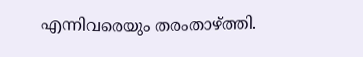എന്നിവരെയും തരംതാഴ്ത്തി.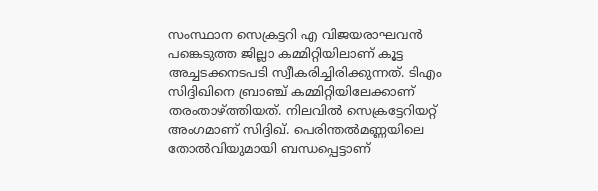സംസ്ഥാന സെക്രട്ടറി എ വിജയരാഘവൻ പങ്കെടുത്ത ജില്ലാ കമ്മിറ്റിയിലാണ് കൂട്ട അച്ചടക്കനടപടി സ്വീകരിച്ചിരിക്കുന്നത്. ടിഎം സിദ്ദിഖിനെ ബ്രാഞ്ച് കമ്മിറ്റിയിലേക്കാണ് തരംതാഴ്ത്തിയത്. നിലവിൽ സെക്രട്ടേറിയറ്റ് അംഗമാണ് സിദ്ദിഖ്. പെരിന്തൽമണ്ണയിലെ തോൽവിയുമായി ബന്ധപ്പെട്ടാണ്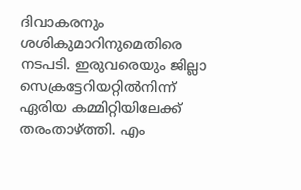ദിവാകരനും ശശികുമാറിനുമെതിരെ നടപടി. ഇരുവരെയും ജില്ലാ സെക്രട്ടേറിയറ്റിൽനിന്ന് ഏരിയ കമ്മിറ്റിയിലേക്ക് തരംതാഴ്ത്തി. എം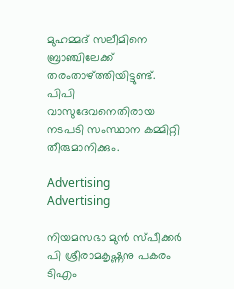മുഹമ്മദ് സലീമിനെ ബ്രാഞ്ചിലേക്ക് തരംതാഴ്ത്തിയിട്ടുണ്ട്. പിപി വാസുദേവനെതിരായ നടപടി സംസ്ഥാന കമ്മിറ്റി തീരുമാനിക്കും.

Advertising
Advertising

നിയമസഭാ മുൻ സ്പീക്കർ പി ശ്രീരാമകൃഷ്ണനു പകരം ടിഎം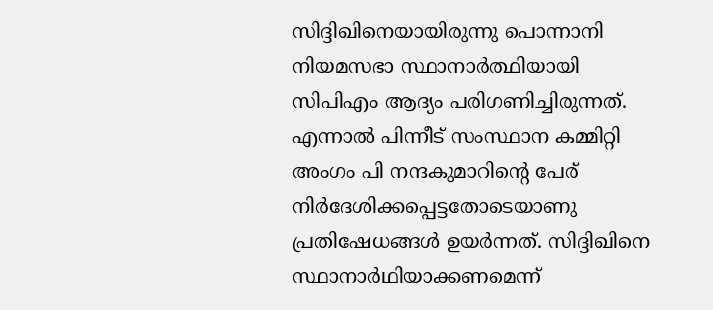സിദ്ദിഖിനെയായിരുന്നു പൊന്നാനി നിയമസഭാ സ്ഥാനാർത്ഥിയായി സിപിഎം ആദ്യം പരിഗണിച്ചിരുന്നത്. എന്നാൽ പിന്നീട് സംസ്ഥാന കമ്മിറ്റി അംഗം പി നന്ദകുമാറിന്റെ പേര് നിർദേശിക്കപ്പെട്ടതോടെയാണു പ്രതിഷേധങ്ങൾ ഉയർന്നത്. സിദ്ദിഖിനെ സ്ഥാനാർഥിയാക്കണമെന്ന്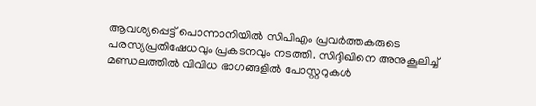ആവശ്യപ്പെട്ട് പൊന്നാനിയിൽ സിപിഎം പ്രവർത്തകരുടെ പരസ്യപ്രതിഷേധവും പ്രകടനവും നടത്തി. സിദ്ദിഖിനെ അനുകൂലിച്ച് മണ്ഡലത്തിൽ വിവിധ ഭാഗങ്ങളിൽ പോസ്റ്ററുകൾ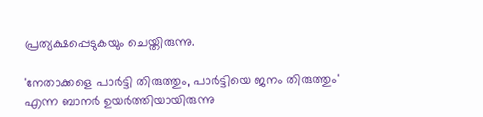പ്രത്യക്ഷപ്പെടുകയും ചെയ്തിരുന്നു.

'നേതാക്കളെ പാർട്ടി തിരുത്തും, പാർട്ടിയെ ജനം തിരുത്തും' എന്ന ബാനർ ഉയർത്തിയായിരുന്നു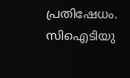പ്രതിഷേധം. സിഐടിയു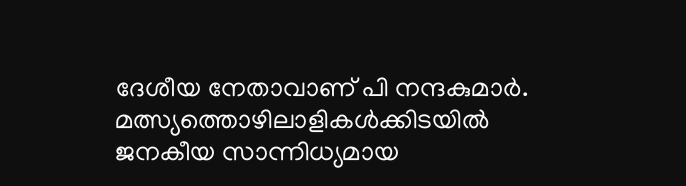ദേശീയ നേതാവാണ് പി നന്ദകുമാർ. മത്സ്യത്തൊഴിലാളികൾക്കിടയിൽ ജനകീയ സാന്നിധ്യമായ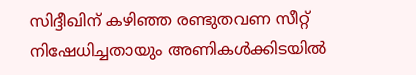സിദ്ദീഖിന് കഴിഞ്ഞ രണ്ടുതവണ സീറ്റ് നിഷേധിച്ചതായും അണികൾക്കിടയിൽ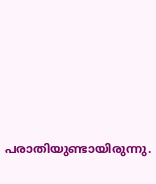പരാതിയുണ്ടായിരുന്നു.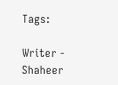Tags:

Writer - Shaheer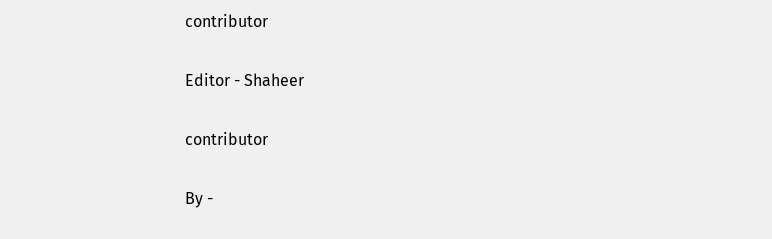contributor

Editor - Shaheer

contributor

By -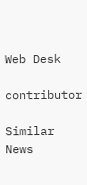Web Desk

contributor

Similar News